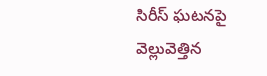సిరీస్ ఘటనపై వెల్లువెత్తిన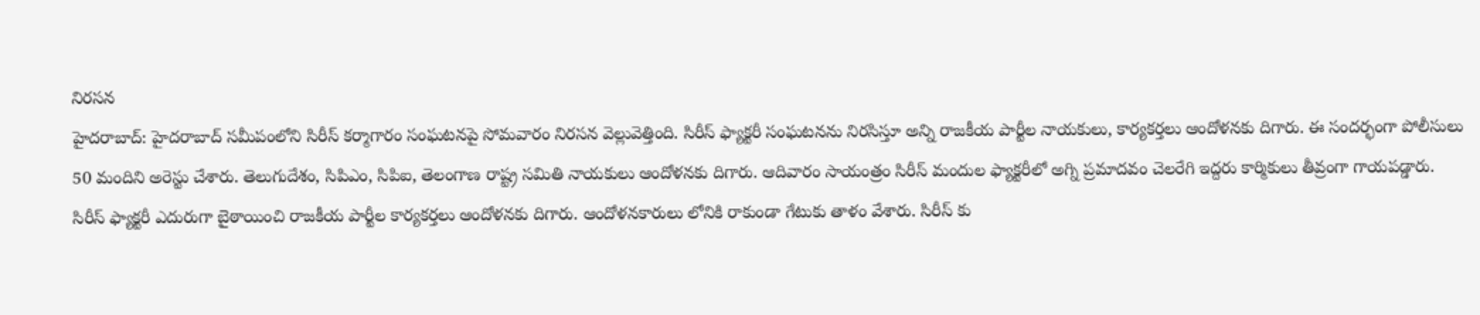నిరసన
హైదరాబాద్: హైదరాబాద్ సమీపంలోని సిరీస్ కర్మాగారం సంఘటనపై సోమవారం నిరసన వెల్లువెత్తింది. సిరీస్ ఫ్యాక్టరీ సంఘటనను నిరసిస్తూ అన్ని రాజకీయ పార్టీల నాయకులు, కార్యకర్తలు ఆందోళనకు దిగారు. ఈ సందర్భంగా పోలీసులు 50 మందిని అరెస్టు చేశారు. తెలుగుదేశం, సిపిఎం, సిపిఐ, తెలంగాణ రాష్ట్ర సమితి నాయకులు ఆందోళనకు దిగారు. ఆదివారం సాయంత్రం సిరీస్ మందుల ఫ్యాక్టరీలో అగ్ని ప్రమాదవం చెలరేగి ఇద్దరు కార్మికులు తీవ్రంగా గాయపడ్డారు.
సిరీస్ ఫ్యాక్టరీ ఎదురుగా బైఠాయించి రాజకీయ పార్టీల కార్యకర్తలు ఆందోళనకు దిగారు. ఆందోళనకారులు లోనికి రాకుండా గేటుకు తాళం వేశారు. సిరీస్ కు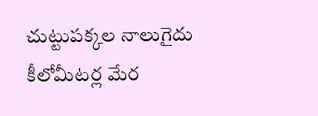చుట్టుపక్కల నాలుగైదు కీలోమీటర్ల మేర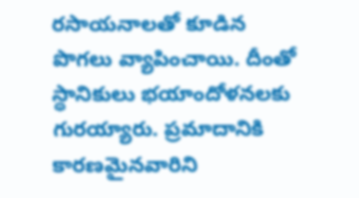రసాయనాలతో కూడిన పొగలు వ్యాపించాయి. దీంతో స్థానికులు భయాందోళనలకు గురయ్యారు. ప్రమాదానికి కారణమైనవారిని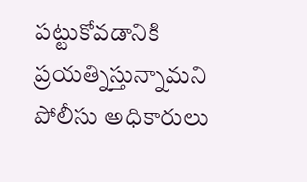పట్టుకోవడానికి ప్రయత్నిస్తున్నామని పోలీసు అధికారులు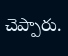చెప్పారు.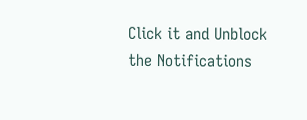Click it and Unblock the Notifications